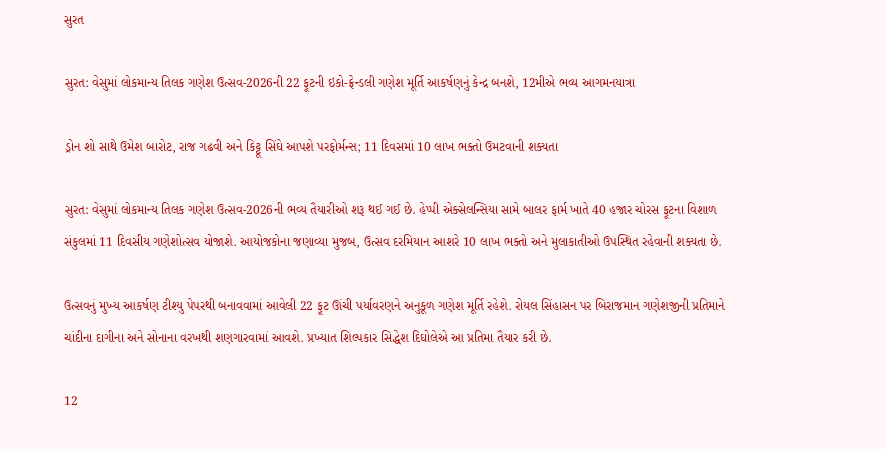સુરત

સુરત: વેસુમાં લોકમાન્ય તિલક ગણેશ ઉત્સવ-2026ની 22 ફૂટની ઇકો-ફ્રેન્ડલી ગણેશ મૂર્તિ આકર્ષણનું કેન્દ્ર બનશે, 12મીએ ભવ્ય આગમનયાત્રા

ડ્રોન શો સાથે ઉમેશ બારોટ, રાજ ગઢવી અને કિટ્ટૂ સિંઘે આપશે પરફોર્મન્સ; 11 દિવસમાં 10 લાખ ભક્તો ઉમટવાની શક્યતા

સુરત: વેસુમાં લોકમાન્ય તિલક ગણેશ ઉત્સવ-2026ની ભવ્ય તૈયારીઓ શરૂ થઈ ગઈ છે. હેપ્પી એક્સેલન્સિયા સામે બાલર ફાર્મ ખાતે 40 હજાર ચોરસ ફૂટના વિશાળ સંકુલમાં 11 દિવસીય ગણેશોત્સવ યોજાશે. આયોજકોના જણાવ્યા મુજબ, ઉત્સવ દરમિયાન આશરે 10 લાખ ભક્તો અને મુલાકાતીઓ ઉપસ્થિત રહેવાની શક્યતા છે.

ઉત્સવનું મુખ્ય આકર્ષણ ટીશ્યુ પેપરથી બનાવવામાં આવેલી 22 ફૂટ ઊંચી પર્યાવરણને અનુકૂળ ગણેશ મૂર્તિ રહેશે. રોયલ સિંહાસન પર બિરાજમાન ગણેશજીની પ્રતિમાને ચાંદીના દાગીના અને સોનાના વરખથી શણગારવામાં આવશે. પ્રખ્યાત શિલ્પકાર સિદ્ધેશ દિઘોલેએ આ પ્રતિમા તૈયાર કરી છે.

12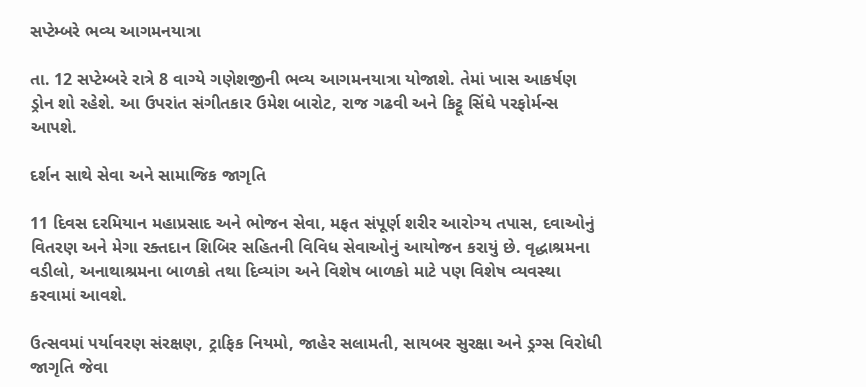સપ્ટેમ્બરે ભવ્ય આગમનયાત્રા

તા. 12 સપ્ટેમ્બરે રાત્રે 8 વાગ્યે ગણેશજીની ભવ્ય આગમનયાત્રા યોજાશે. તેમાં ખાસ આકર્ષણ ડ્રોન શો રહેશે. આ ઉપરાંત સંગીતકાર ઉમેશ બારોટ, રાજ ગઢવી અને કિટ્ટૂ સિંઘે પરફોર્મન્સ આપશે.

દર્શન સાથે સેવા અને સામાજિક જાગૃતિ

11 દિવસ દરમિયાન મહાપ્રસાદ અને ભોજન સેવા, મફત સંપૂર્ણ શરીર આરોગ્ય તપાસ, દવાઓનું વિતરણ અને મેગા રક્તદાન શિબિર સહિતની વિવિધ સેવાઓનું આયોજન કરાયું છે. વૃદ્ધાશ્રમના વડીલો, અનાથાશ્રમના બાળકો તથા દિવ્યાંગ અને વિશેષ બાળકો માટે પણ વિશેષ વ્યવસ્થા કરવામાં આવશે.

ઉત્સવમાં પર્યાવરણ સંરક્ષણ, ટ્રાફિક નિયમો, જાહેર સલામતી, સાયબર સુરક્ષા અને ડ્રગ્સ વિરોધી જાગૃતિ જેવા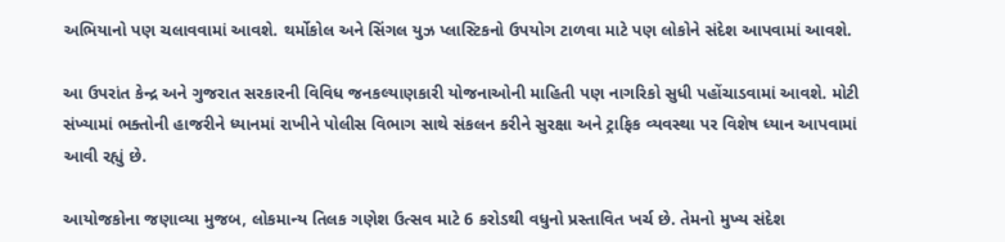અભિયાનો પણ ચલાવવામાં આવશે. થર્મોકોલ અને સિંગલ યુઝ પ્લાસ્ટિકનો ઉપયોગ ટાળવા માટે પણ લોકોને સંદેશ આપવામાં આવશે.

આ ઉપરાંત કેન્દ્ર અને ગુજરાત સરકારની વિવિધ જનકલ્યાણકારી યોજનાઓની માહિતી પણ નાગરિકો સુધી પહોંચાડવામાં આવશે. મોટી સંખ્યામાં ભક્તોની હાજરીને ધ્યાનમાં રાખીને પોલીસ વિભાગ સાથે સંકલન કરીને સુરક્ષા અને ટ્રાફિક વ્યવસ્થા પર વિશેષ ધ્યાન આપવામાં આવી રહ્યું છે.

આયોજકોના જણાવ્યા મુજબ, લોકમાન્ય તિલક ગણેશ ઉત્સવ માટે 6 કરોડથી વધુનો પ્રસ્તાવિત ખર્ચ છે. તેમનો મુખ્ય સંદેશ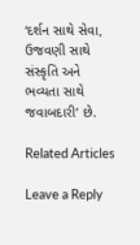‘દર્શન સાથે સેવા, ઉજવણી સાથે સંસ્કૃતિ અને ભવ્યતા સાથે જવાબદારી’ છે.

Related Articles

Leave a Reply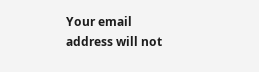Your email address will not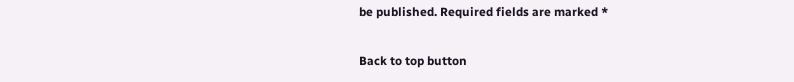be published. Required fields are marked *

Back to top button